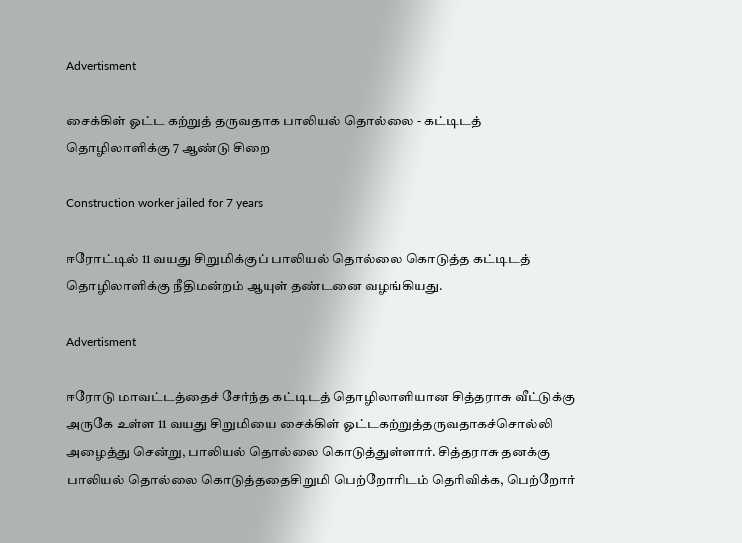Advertisment

சைக்கிள் ஓட்ட கற்றுத் தருவதாக பாலியல் தொல்லை - கட்டிடத் தொழிலாளிக்கு 7 ஆண்டு சிறை

Construction worker jailed for 7 years

ஈரோட்டில் 11 வயது சிறுமிக்குப் பாலியல் தொல்லை கொடுத்த கட்டிடத் தொழிலாளிக்கு நீதிமன்றம் ஆயுள் தண்டனை வழங்கியது.

Advertisment

ஈரோடு மாவட்டத்தைச் சேர்ந்த கட்டிடத் தொழிலாளியான சித்தராசு வீட்டுக்கு அருகே உள்ள 11 வயது சிறுமியை சைக்கிள் ஓட்டகற்றுத்தருவதாகச்சொல்லி அழைத்து சென்று, பாலியல் தொல்லை கொடுத்துள்ளார். சித்தராசு தனக்கு பாலியல் தொல்லை கொடுத்ததைசிறுமி பெற்றோரிடம் தெரிவிக்க, பெற்றோர்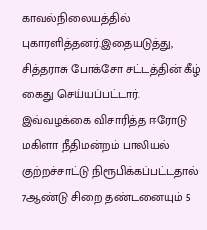காவல்நிலையத்தில் புகாரளித்தனர்.இதையடுத்து, சித்தராசு போக்சோ சட்டத்தின் கீழ் கைது செய்யப்பட்டார். இவ்வழக்கை விசாரித்த ஈரோடு மகிளா நீதிமன்றம் பாலியல் குற்றச்சாட்டு நிரூபிக்கப்பட்டதால் 7ஆண்டு சிறை தண்டனையும் 5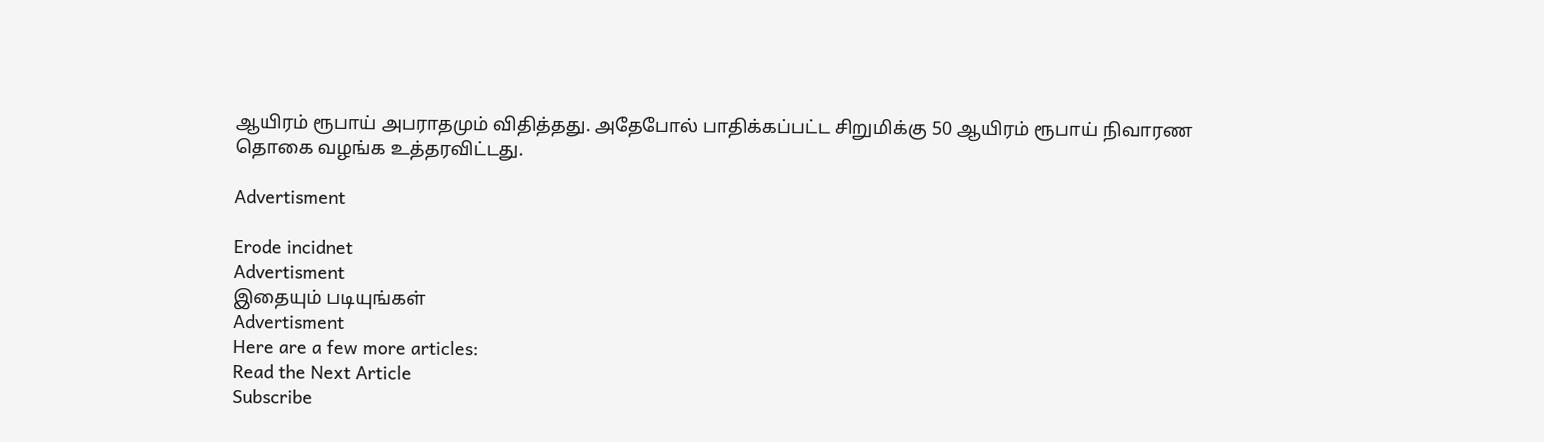ஆயிரம் ரூபாய் அபராதமும் விதித்தது. அதேபோல் பாதிக்கப்பட்ட சிறுமிக்கு 50 ஆயிரம் ரூபாய் நிவாரண தொகை வழங்க உத்தரவிட்டது.

Advertisment

Erode incidnet
Advertisment
இதையும் படியுங்கள்
Advertisment
Here are a few more articles:
Read the Next Article
Subscribe